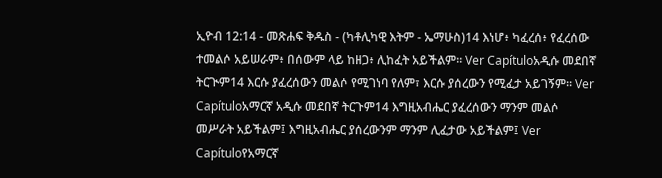ኢዮብ 12:14 - መጽሐፍ ቅዱስ - (ካቶሊካዊ እትም - ኤማሁስ)14 እነሆ፥ ካፈረሰ፥ የፈረሰው ተመልሶ አይሠራም፥ በሰውም ላይ ከዘጋ፥ ሊከፈት አይችልም። Ver Capítuloአዲሱ መደበኛ ትርጒም14 እርሱ ያፈረሰውን መልሶ የሚገነባ የለም፣ እርሱ ያሰረውን የሚፈታ አይገኝም። Ver Capítuloአማርኛ አዲሱ መደበኛ ትርጉም14 እግዚአብሔር ያፈረሰውን ማንም መልሶ መሥራት አይችልም፤ እግዚአብሔር ያሰረውንም ማንም ሊፈታው አይችልም፤ Ver Capítuloየአማርኛ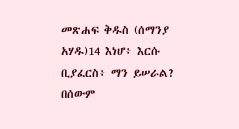መጽሐፍ ቅዱስ (ሰማንያ አሃዱ)14 እነሆ፥ እርሱ ቢያፈርስ፥ ማን ይሠራል? በሰውም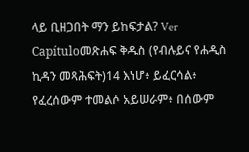ላይ ቢዘጋበት ማን ይከፍታል? Ver Capítuloመጽሐፍ ቅዱስ (የብሉይና የሐዲስ ኪዳን መጻሕፍት)14 እነሆ፥ ይፈርሳል፥ የፈረሰውም ተመልሶ አይሠራም፥ በሰውም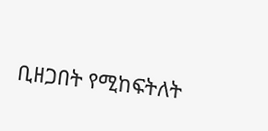ቢዘጋበት የሚከፍትለት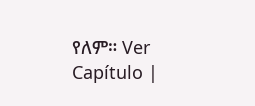የለም። Ver Capítulo |